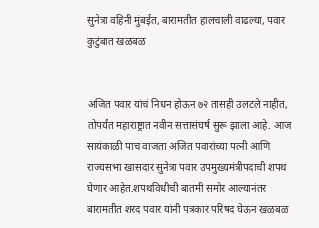सुनेत्रा वहिनी मुंबईत, बारामतीत हालचाली वाढल्या, पवार कुटुंबात खळबळ


अजित पवार यांचं निधन होऊन ७२ तासही उलटले नाहीत, तोपर्यंत महाराष्ट्रात नवीन सत्तासंघर्ष सुरू झाला आहे. आज सायंकाळी पाच वाजता अजित पवारांच्या पत्नी आणि राज्यसभा खासदार सुनेत्रा पवार उपमुख्यमंत्रीपदाची शपथ घेणार आहेत.शपथविधीची बातमी समोर आल्यानंतर बारामतीत शरद पवार यांनी पत्रकार परिषद घेऊन खळबळ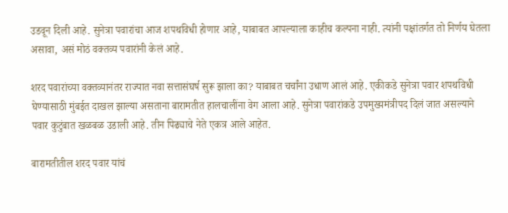उडवून दिली आहे. सुनेत्रा पवारांचा आज शपथविधी होणार आहे, याबाबत आपल्याला काहीच कल्पना नाही. त्यांनी पक्षांतर्गत तो निर्णय घेतला असावा, असं मोठं वक्तव्य पवारांनी केलं आहे.

शरद पवारांच्या वक्तव्यानंतर राज्यात नवा सत्तासंघर्ष सुरू झाला का? याबाबत चर्चांना उधाण आलं आहे. एकीकडे सुनेत्रा पवार शपथविधी घेण्यासाठी मुंबईत दाखल झाल्या असताना बारामतीत हालचालींना वेग आला आहे. सुनेत्रा पवारांकडे उपमुख्यमंत्रीपद दिलं जात असल्याने पवार कुटुंबात खळबळ उडाली आहे. तीन पिढ्याचे नेते एकत्र आले आहेत.

बारामतीतील शरद पवार यांचं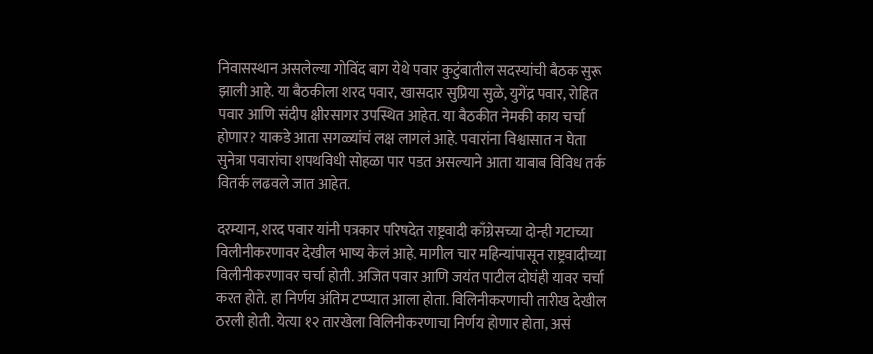निवासस्थान असलेल्या गोविंद बाग येथे पवार कुटुंबातील सदस्यांची बैठक सुरू झाली आहे. या बैठकीला शरद पवार, खासदार सुप्रिया सुळे, युगेंद्र पवार, रोहित पवार आणि संदीप क्षीरसागर उपस्थित आहेत. या बैठकीत नेमकी काय चर्चा होणार? याकडे आता सगळ्यांचं लक्ष लागलं आहे. पवारांना विश्वासात न घेता सुनेत्रा पवारांचा शपथविधी सोहळा पार पडत असल्याने आता याबाब विविध तर्क वितर्क लढवले जात आहेत.

दरम्यान, शरद पवार यांनी पत्रकार परिषदेत राष्ट्रवादी काँग्रेसच्या दोन्ही गटाच्या विलीनीकरणावर देखील भाष्य केलं आहे. मागील चार महिन्यांपासून राष्ट्रवादीच्या विलीनीकरणावर चर्चा होती. अजित पवार आणि जयंत पाटील दोघंही यावर चर्चा करत होते. हा निर्णय अंतिम टप्प्यात आला होता. विलिनीकरणाची तारीख देखील ठरली होती. येत्या १२ तारखेला विलिनीकरणाचा निर्णय होणार होता, असं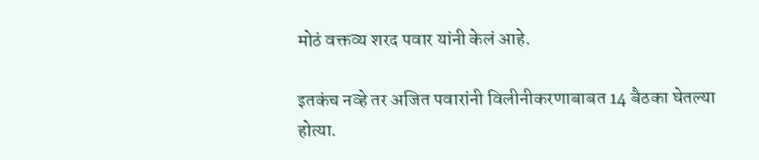मोठं वक्तव्य शरद पवार यांनी केलं आहे.

इतकंच नव्हे तर अजित पवारांनी विलीनीकरणाबाबत 14 बैठका घेतल्या होत्या.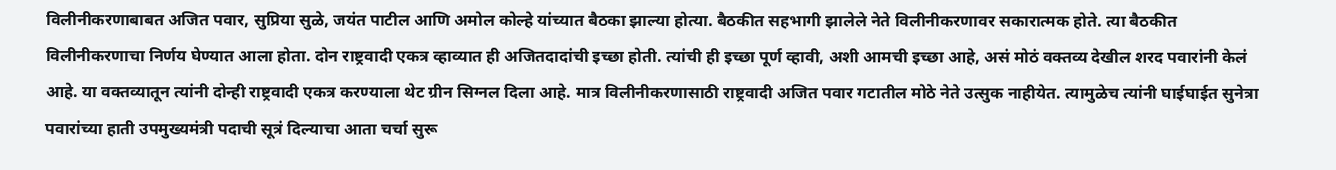विलीनीकरणाबाबत अजित पवार, सुप्रिया सुळे, जयंत पाटील आणि अमोल कोल्हे यांच्यात बैठका झाल्या होत्या. बैठकीत सहभागी झालेले नेते विलीनीकरणावर सकारात्मक होते. त्या बैठकीत विलीनीकरणाचा निर्णय घेण्यात आला होता. दोन राष्ट्रवादी एकत्र व्हाव्यात ही अजितदादांची इच्छा होती. त्यांची ही इच्छा पूर्ण व्हावी, अशी आमची इच्छा आहे, असं मोठं वक्तव्य देखील शरद पवारांनी केलं आहे. या वक्तव्यातून त्यांनी दोन्ही राष्ट्रवादी एकत्र करण्याला थेट ग्रीन सिग्नल दिला आहे. मात्र विलीनीकरणासाठी राष्ट्रवादी अजित पवार गटातील मोठे नेते उत्सुक नाहीयेत. त्यामुळेच त्यांनी घाईघाईत सुनेत्रा पवारांच्या हाती उपमुख्यमंत्री पदाची सूत्रं दिल्याचा आता चर्चा सुरू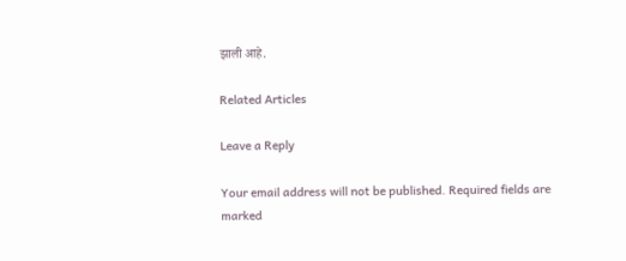झाली आहे.

Related Articles

Leave a Reply

Your email address will not be published. Required fields are marked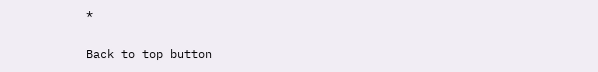*

Back to top button